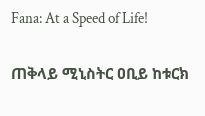Fana: At a Speed of Life!

ጠቅላይ ሚኒስትር ዐቢይ ከቱርክ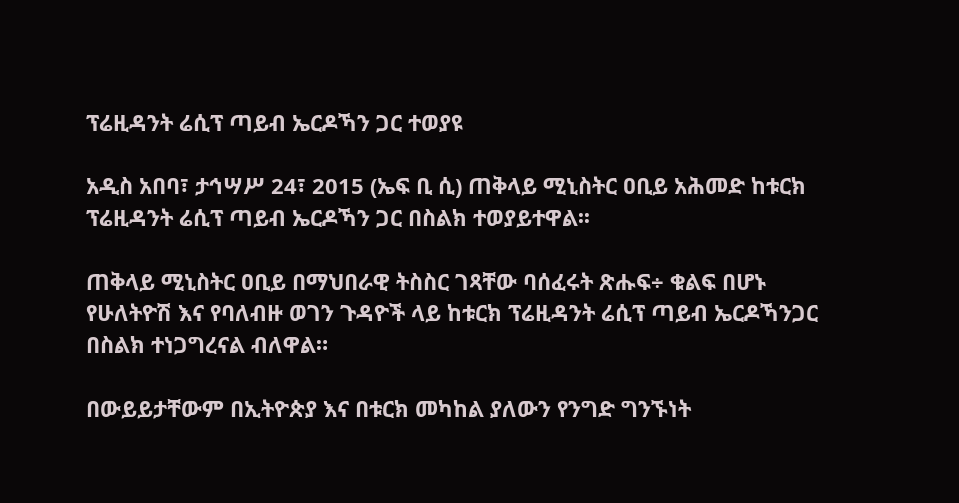ፕሬዚዳንት ሬሲፕ ጣይብ ኤርዶኻን ጋር ተወያዩ

አዲስ አበባ፣ ታኅሣሥ 24፣ 2015 (ኤፍ ቢ ሲ) ጠቅላይ ሚኒስትር ዐቢይ አሕመድ ከቱርክ ፕሬዚዳንት ሬሲፕ ጣይብ ኤርዶኻን ጋር በስልክ ተወያይተዋል፡፡

ጠቅላይ ሚኒስትር ዐቢይ በማህበራዊ ትስስር ገጻቸው ባሰፈሩት ጽሑፍ÷ ቁልፍ በሆኑ የሁለትዮሽ እና የባለብዙ ወገን ጉዳዮች ላይ ከቱርክ ፕሬዚዳንት ሬሲፕ ጣይብ ኤርዶኻንጋር በስልክ ተነጋግረናል ብለዋል።

በውይይታቸውም በኢትዮጵያ እና በቱርክ መካከል ያለውን የንግድ ግንኙነት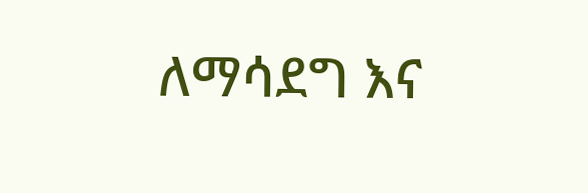ለማሳደግ እና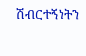ሽብርተኝነትን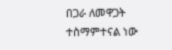በጋራ ለመዋጋት ተስማምተናል ነው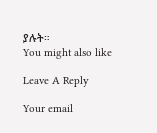ያሉት።
You might also like

Leave A Reply

Your email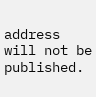address will not be published.